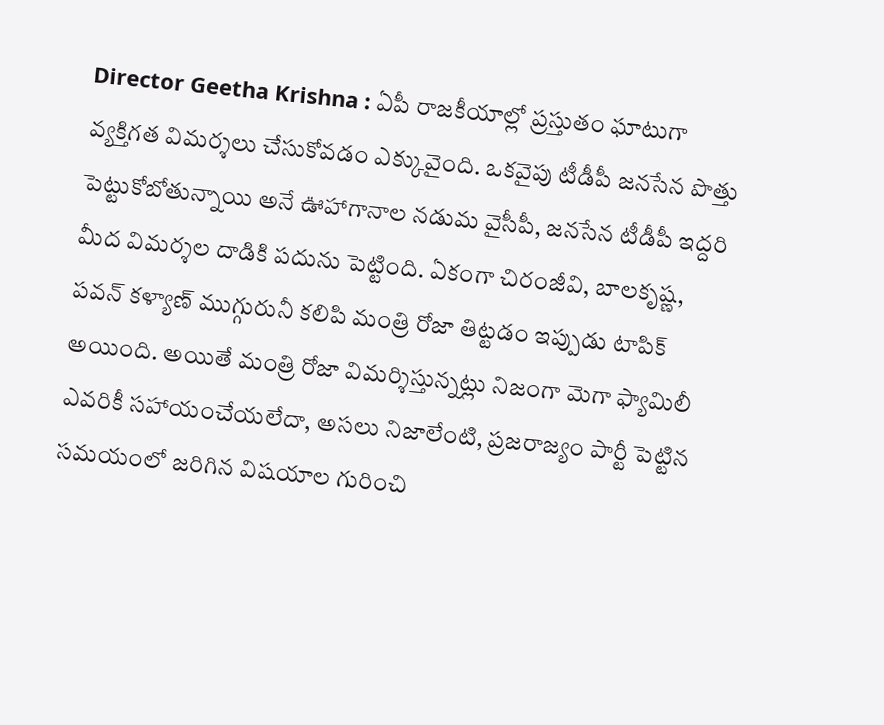Director Geetha Krishna : ఏపీ రాజకీయాల్లో ప్రస్తుతం ఘాటుగా వ్యక్తిగత విమర్శలు చేసుకోవడం ఎక్కువైంది. ఒకవైపు టీడీపీ జనసేన పొత్తు పెట్టుకోబోతున్నాయి అనే ఊహాగానాల నడుమ వైసీపీ, జనసేన టీడీపీ ఇద్దరి మీద విమర్శల దాడికి పదును పెట్టింది. ఏకంగా చిరంజీవి, బాలకృష్ణ, పవన్ కళ్యాణ్ ముగ్గురునీ కలిపి మంత్రి రోజా తిట్టడం ఇప్పుడు టాపిక్ అయింది. అయితే మంత్రి రోజా విమర్శిస్తున్నట్లు నిజంగా మెగా ఫ్యామిలీ ఎవరికీ సహాయంచేయలేదా, అసలు నిజాలేంటి, ప్రజరాజ్యం పార్టీ పెట్టిన సమయంలో జరిగిన విషయాల గురించి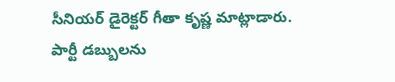సీనియర్ డైరెక్టర్ గీతా కృష్ణ మాట్లాడారు.
పార్టీ డబ్బులను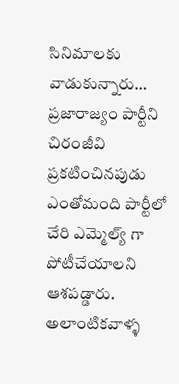సినిమాలకు వాడుకున్నారు…
ప్రజారాజ్యం పార్టీని చిరంజీవి ప్రకటించినపుడు ఎంతోమంది పార్టీలో చేరి ఎమ్మెల్య్ గా పోటీచేయాలని ఆశపడ్డారు. అలాంటికవాళ్ళ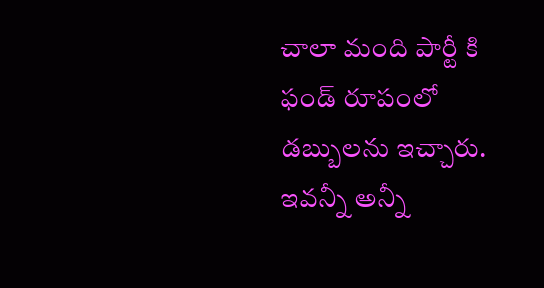చాలా మంది పార్టీ కి ఫండ్ రూపంలో డబ్బులను ఇచ్చారు. ఇవన్నీ అన్నీ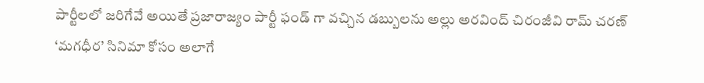పార్టీలలో జరిగేవే అయితే ప్రజారాజ్యం పార్టీ ఫండ్ గా వచ్చిన డబ్బులను అల్లు అరవింద్ చిరంజీవి రామ్ చరణ్ ‘మగధీర’ సినిమా కోసం అలాగే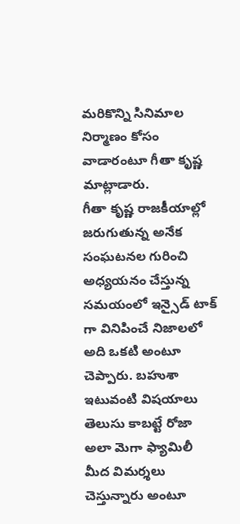మరికొన్ని సినిమాల నిర్మాణం కోసం వాడారంటూ గీతా కృష్ణ మాట్లాడారు.
గీతా కృష్ణ రాజకీయాల్లో జరుగుతున్న అనేక సంఘటనల గురించి అధ్యయనం చేస్తున్న సమయంలో ఇన్సైడ్ టాక్ గా వినిపించే నిజాలలో అది ఒకటి అంటూ చెప్పారు. బహుశా ఇటువంటి విషయాలు తెలుసు కాబట్టే రోజా అలా మెగా ఫ్యామిలీ మీద విమర్శలు చెస్తున్నారు అంటూ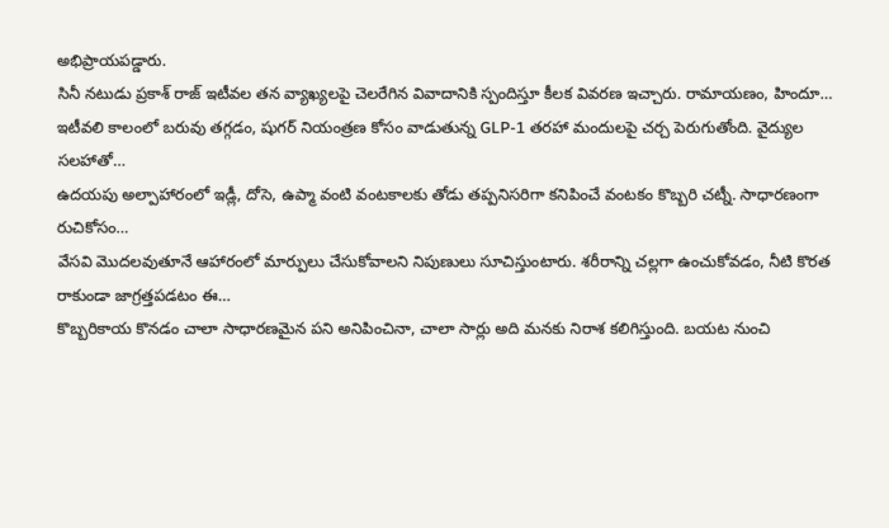అభిప్రాయపడ్డారు.
సినీ నటుడు ప్రకాశ్ రాజ్ ఇటీవల తన వ్యాఖ్యలపై చెలరేగిన వివాదానికి స్పందిస్తూ కీలక వివరణ ఇచ్చారు. రామాయణం, హిందూ…
ఇటీవలి కాలంలో బరువు తగ్గడం, షుగర్ నియంత్రణ కోసం వాడుతున్న GLP-1 తరహా మందులపై చర్చ పెరుగుతోంది. వైద్యుల సలహాతో…
ఉదయపు అల్పాహారంలో ఇడ్లీ, దోసె, ఉప్మా వంటి వంటకాలకు తోడు తప్పనిసరిగా కనిపించే వంటకం కొబ్బరి చట్నీ. సాధారణంగా రుచికోసం…
వేసవి మొదలవుతూనే ఆహారంలో మార్పులు చేసుకోవాలని నిపుణులు సూచిస్తుంటారు. శరీరాన్ని చల్లగా ఉంచుకోవడం, నీటి కొరత రాకుండా జాగ్రత్తపడటం ఈ…
కొబ్బరికాయ కొనడం చాలా సాధారణమైన పని అనిపించినా, చాలా సార్లు అది మనకు నిరాశ కలిగిస్తుంది. బయట నుంచి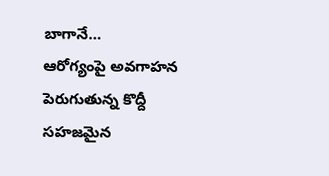బాగానే…
ఆరోగ్యంపై అవగాహన పెరుగుతున్న కొద్దీ సహజమైన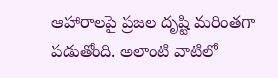ఆహారాలపై ప్రజల దృష్టి మరింతగా పడుతోంది. అలాంటి వాటిలో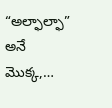“అల్ఫాల్ఫా” అనే మొక్క,…